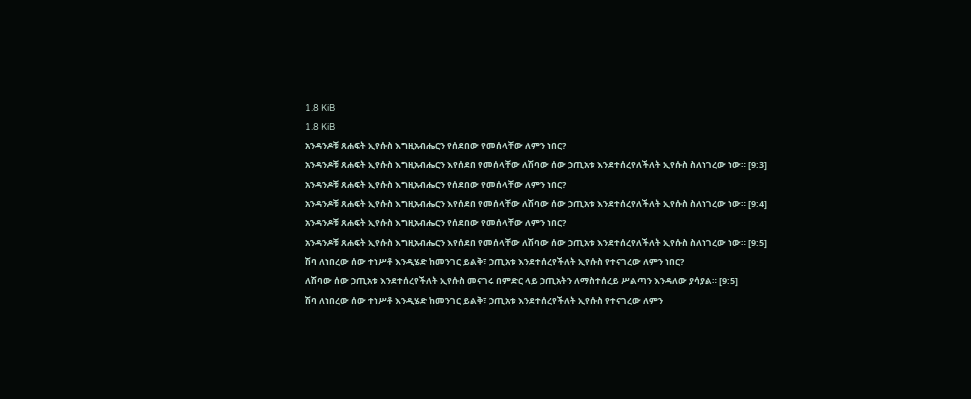1.8 KiB
1.8 KiB
አንዳንዶቹ ጸሐፍት ኢየሱስ እግዚአብሔርን የሰደበው የመሰላቸው ለምን ነበር?
አንዳንዶቹ ጸሐፍት ኢየሱስ እግዚአብሔርን እየሰደበ የመሰላቸው ለሽባው ሰው ኃጢአቱ እንደተሰረየለችለት ኢየሱስ ስለነገረው ነው። [9:3]
አንዳንዶቹ ጸሐፍት ኢየሱስ እግዚአብሔርን የሰደበው የመሰላቸው ለምን ነበር?
አንዳንዶቹ ጸሐፍት ኢየሱስ እግዚአብሔርን እየሰደበ የመሰላቸው ለሽባው ሰው ኃጢአቱ እንደተሰረየለችለት ኢየሱስ ስለነገረው ነው። [9:4]
አንዳንዶቹ ጸሐፍት ኢየሱስ እግዚአብሔርን የሰደበው የመሰላቸው ለምን ነበር?
አንዳንዶቹ ጸሐፍት ኢየሱስ እግዚአብሔርን እየሰደበ የመሰላቸው ለሽባው ሰው ኃጢአቱ እንደተሰረየለችለት ኢየሱስ ስለነገረው ነው። [9:5]
ሽባ ለነበረው ሰው ተነሥቶ እንዲሄድ ከመንገር ይልቅ፣ ኃጢአቱ እንደተሰረየችለት ኢየሱስ የተናገረው ለምን ነበር?
ለሽባው ሰው ኃጢአቱ እንደተሰረየችለት ኢየሱስ መናገሩ በምድር ላይ ኃጢአትን ለማስተሰረይ ሥልጣን እንዳለው ያሳያል። [9:5]
ሽባ ለነበረው ሰው ተነሥቶ እንዲሄድ ከመንገር ይልቅ፣ ኃጢአቱ እንደተሰረየችለት ኢየሱስ የተናገረው ለምን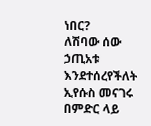ነበር?
ለሽባው ሰው ኃጢአቱ እንደተሰረየችለት ኢየሱስ መናገሩ በምድር ላይ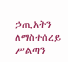ኃጢአትን ለማስተሰረይ ሥልጣን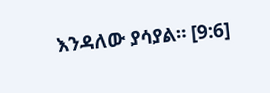እንዳለው ያሳያል። [9:6]